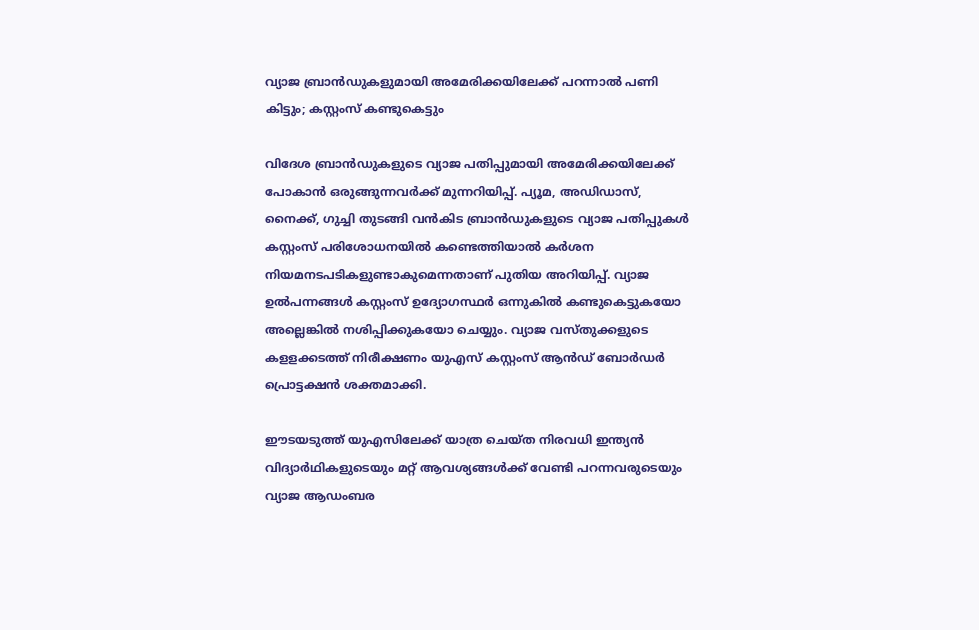വ്യാജ ബ്രാൻഡുകളുമായി അമേരിക്കയിലേക്ക് പറന്നാൽ പണി കിട്ടും; കസ്റ്റംസ് കണ്ടുകെട്ടും

വിദേശ ബ്രാന്‍ഡുകളുടെ വ്യാജ പതിപ്പുമായി അമേരിക്കയിലേക്ക് പോകാൻ ഒരുങ്ങുന്നവർക്ക് മുന്നറിയിപ്പ്. പ്യൂമ, അഡിഡാസ്, നൈക്ക്, ഗുച്ചി തുടങ്ങി വന്‍കിട ബ്രാന്‍ഡുകളുടെ വ്യാജ പതിപ്പുകള്‍ കസ്റ്റംസ് പരിശോധനയിൽ കണ്ടെത്തിയാൽ കർശന നിയമനടപടികളുണ്ടാകുമെന്നതാണ് പുതിയ അറിയിപ്പ്. വ്യാജ ഉല്‍പന്നങ്ങള്‍ കസ്റ്റംസ് ഉദ്യോഗസ്ഥർ ഒന്നുകില്‍ കണ്ടുകെട്ടുകയോ അല്ലെങ്കില്‍ നശിപ്പിക്കുകയോ ചെയ്യും. വ്യാജ വസ്തുക്കളുടെ കളളക്കടത്ത് നിരീക്ഷണം യുഎസ് കസ്റ്റംസ് ആൻഡ് ബോർഡർ പ്രൊട്ടക്ഷൻ ശക്തമാക്കി.

ഈടയടുത്ത് യുഎസിലേക്ക് യാത്ര ചെയ്ത നിരവധി ഇന്ത്യന്‍ വിദ്യാർഥികളുടെയും മറ്റ് ആവശ്യങ്ങൾക്ക് വേണ്ടി പറന്നവരുടെയും വ്യാജ ആഡംബര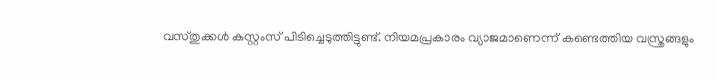വസ്തുക്കള്‍ കസ്റ്റംസ് പിടിച്ചെടുത്തിട്ടുണ്ട്. നിയമപ്രകാരം വ്യാജമാണെന്ന് കണ്ടെത്തിയ വസ്ത്രങ്ങളും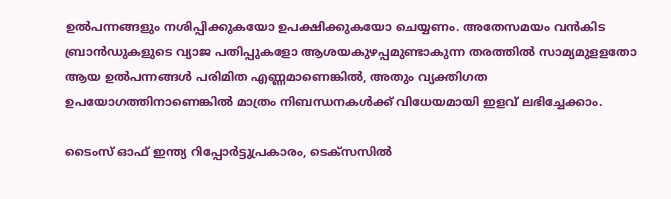ഉല്‍പന്നങ്ങളും നശിപ്പിക്കുകയോ ഉപക്ഷിക്കുകയോ ചെയ്യണം. അതേസമയം വന്‍കിട ബ്രാന്‍ഡുകളുടെ വ്യാജ പതിപ്പുകളോ ആശയകുഴപ്പമുണ്ടാകുന്ന തരത്തില്‍ സാമ്യമുളളതോ ആയ ഉല്‍പന്നങ്ങള്‍ പരിമിത എണ്ണമാണെങ്കില്‍, അതും വ്യക്തിഗത ഉപയോഗത്തിനാണെങ്കില്‍ മാത്രം നിബന്ധനകള്‍ക്ക് വിധേയമായി ഇളവ് ലഭിച്ചേക്കാം.

ടൈംസ് ഓഫ് ഇന്ത്യ റിപ്പോർട്ടുപ്രകാരം, ടെക്‌സസില്‍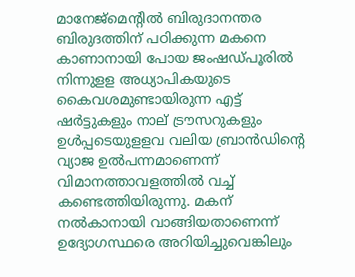മാനേജ്മെന്‍റില്‍ ബിരുദാനന്തര ബിരുദത്തിന് പഠിക്കുന്ന മകനെ കാണാനായി പോയ ജംഷഡ്പൂരില്‍ നിന്നുളള അധ്യാപികയുടെ കൈവശമുണ്ടായിരുന്ന എട്ട് ഷർട്ടുകളും നാല് ട്രൗസറുകളും ഉള്‍പ്പടെയുളളവ വലിയ ബ്രാന്‍ഡിന്‍റെ വ്യാജ ഉല്‍പന്നമാണെന്ന് വിമാനത്താവളത്തില്‍ വച്ച് കണ്ടെത്തിയിരുന്നു. മകന് നല്‍കാനായി വാങ്ങിയതാണെന്ന് ഉദ്യോഗസ്ഥരെ അറിയിച്ചുവെങ്കിലും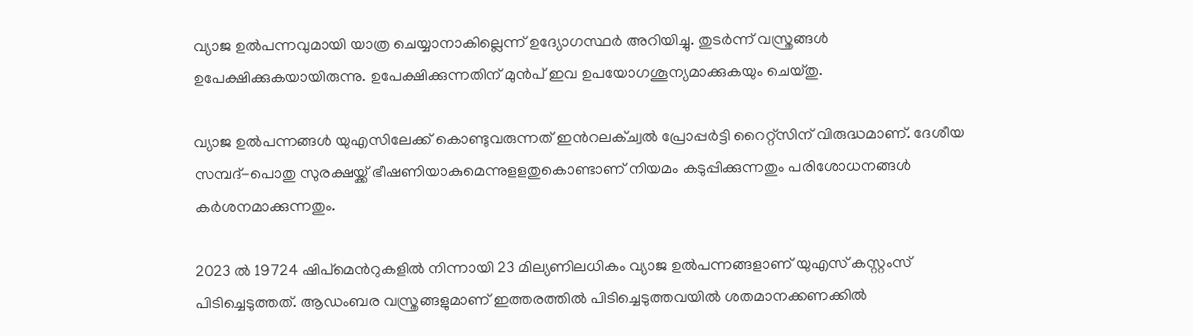വ്യാജ ഉല്‍പന്നവുമായി യാത്ര ചെയ്യാനാകില്ലെന്ന് ഉദ്യോഗസ്ഥർ അറിയിച്ചു. തുടർന്ന് വസ്ത്രങ്ങള്‍ ഉപേക്ഷിക്കുകയായിരുന്നു. ഉപേക്ഷിക്കുന്നതിന് മുന്‍പ് ഇവ ഉപയോഗശൂന്യമാക്കുകയും ചെയ്തു.

വ്യാജ ഉല്‍പന്നങ്ങള്‍ യുഎസിലേക്ക് കൊണ്ടുവരുന്നത് ഇന്‍റലക്ച്വല്‍ പ്രോപ്പർട്ടി റൈറ്റ്സിന് വിരുദ്ധമാണ്. ദേശീയ സമ്പദ്-പൊതു സുരക്ഷയ്ക്ക് ഭീഷണിയാകുമെന്നുളളതുകൊണ്ടാണ് നിയമം കടുപ്പിക്കുന്നതും പരിശോധനങ്ങള്‍ കർശനമാക്കുന്നതും.

2023 ല്‍ 19724 ഷിപ്മെന്‍റുകളില്‍ നിന്നായി 23 മില്യണിലധികം വ്യാജ ഉല്‍പന്നങ്ങളാണ് യുഎസ് കസ്റ്റംസ് പിടിച്ചെടുത്തത്. ആഡംബര വസ്ത്രങ്ങളുമാണ് ഇത്തരത്തില്‍ പിടിച്ചെടുത്തവയില്‍ ശതമാനക്കണക്കില്‍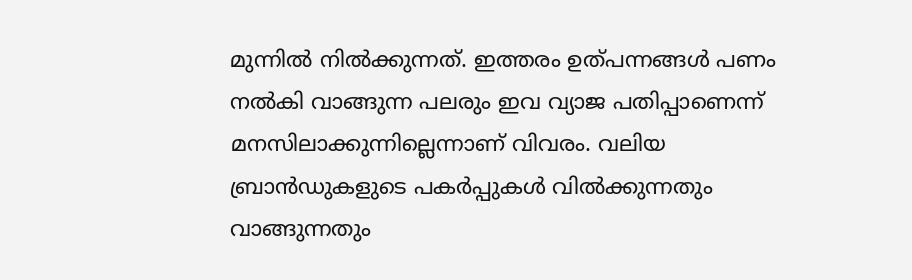മുന്നില്‍ നില്‍ക്കുന്നത്. ഇത്തരം ഉത്പന്നങ്ങൾ പണം നൽകി വാങ്ങുന്ന പലരും ഇവ വ്യാജ പതിപ്പാണെന്ന് മനസിലാക്കുന്നില്ലെന്നാണ് വിവരം. വലിയ ബ്രാന്‍ഡുകളുടെ പകർപ്പുകള്‍ വില്‍ക്കുന്നതും വാങ്ങുന്നതും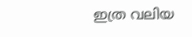ഇത്ര വലിയ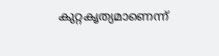കുറ്റകൃത്യമാണെന്ന്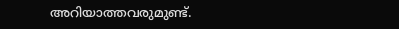അറിയാത്തവരുമുണ്ട്.